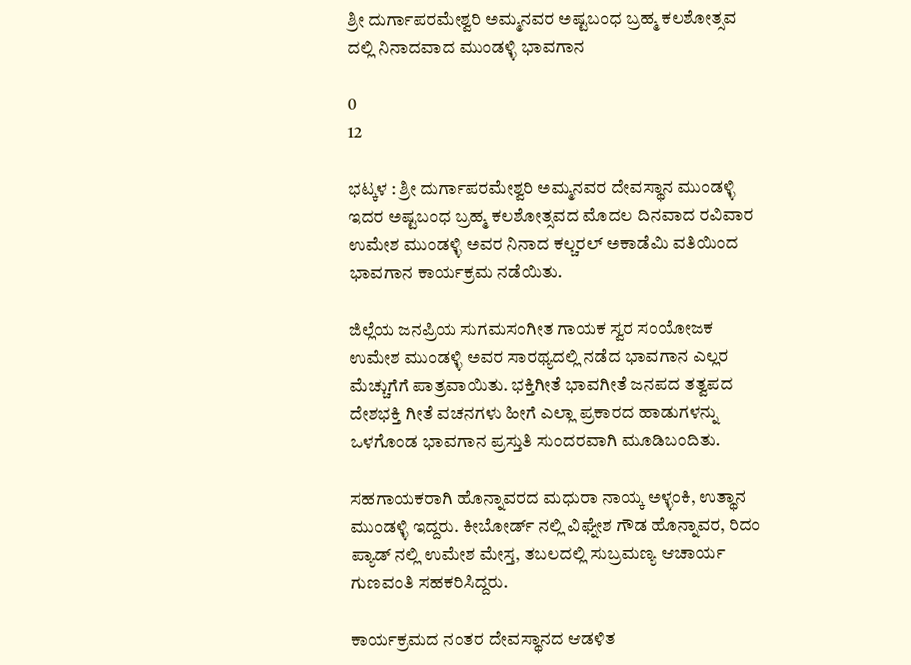ಶ್ರೀ ದುರ್ಗಾಪರಮೇಶ್ವರಿ ಅಮ್ಮನವರ ಅಷ್ಟಬಂಧ ಬ್ರಹ್ಮ ಕಲಶೋತ್ಸವ ದಲ್ಲಿ ನಿನಾದವಾದ ಮುಂಡಳ್ಳಿ ಭಾವಗಾನ

0
12

ಭಟ್ಕಳ : ಶ್ರೀ ದುರ್ಗಾಪರಮೇಶ್ವರಿ ಅಮ್ಮನವರ ದೇವಸ್ಥಾನ ಮುಂಡಳ್ಳಿ ಇದರ ಅಷ್ಟಬಂಧ ಬ್ರಹ್ಮ ಕಲಶೋತ್ಸವದ ಮೊದಲ ದಿನವಾದ ರವಿವಾರ ಉಮೇಶ ಮುಂಡಳ್ಳಿ ಅವರ ನಿನಾದ ಕಲ್ಚರಲ್ ಅಕಾಡೆಮಿ ವತಿಯಿಂದ ಭಾವಗಾನ ಕಾರ್ಯಕ್ರಮ ನಡೆಯಿತು.

ಜಿಲ್ಲೆಯ ಜನಪ್ರಿಯ ಸುಗಮಸಂಗೀತ ಗಾಯಕ ಸ್ವರ ಸಂಯೋಜಕ ಉಮೇಶ ಮುಂಡಳ್ಳಿ ಅವರ ಸಾರಥ್ಯದಲ್ಲಿ ನಡೆದ ಭಾವಗಾನ ಎಲ್ಲರ ಮೆಚ್ಚುಗೆಗೆ ಪಾತ್ರವಾಯಿತು. ಭಕ್ತಿಗೀತೆ ಭಾವಗೀತೆ ಜನಪದ ತತ್ವಪದ ದೇಶಭಕ್ತಿ ಗೀತೆ ವಚನಗಳು ಹೀಗೆ ಎಲ್ಲಾ ಪ್ರಕಾರದ ಹಾಡುಗಳನ್ನು ಒಳಗೊಂಡ ಭಾವಗಾನ ಪ್ರಸ್ತುತಿ ಸುಂದರವಾಗಿ ಮೂಡಿಬಂದಿತು.

ಸಹಗಾಯಕರಾಗಿ ಹೊನ್ನಾವರದ ಮಧುರಾ ನಾಯ್ಕ ಅಳ್ಳಂಕಿ, ಉತ್ಥಾನ ಮುಂಡಳ್ಳಿ ಇದ್ದರು. ಕೀಬೋರ್ಡ್ ನಲ್ಲಿ ವಿಘ್ನೇಶ ಗೌಡ ಹೊನ್ನಾವರ, ರಿದಂ ಪ್ಯಾಡ್ ನಲ್ಲಿ ಉಮೇಶ ಮೇಸ್ತ, ತಬಲದಲ್ಲಿ ಸುಬ್ರಮಣ್ಯ ಆಚಾರ್ಯ ಗುಣವಂತಿ ಸಹಕರಿಸಿದ್ದರು.

ಕಾರ್ಯಕ್ರಮದ ನಂತರ ದೇವಸ್ಥಾನದ ಆಡಳಿತ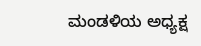ಮಂಡಳಿಯ ಅಧ್ಯಕ್ಷ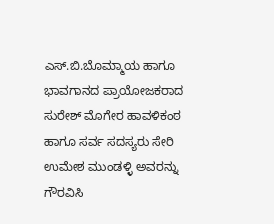ಎಸ್.ಬಿ.ಬೊಮ್ಮಾಯ ಹಾಗೂ ಭಾವಗಾನದ ಪ್ರಾಯೋಜಕರಾದ ಸುರೇಶ್ ಮೊಗೇರ ಹಾವಳಿಕಂಠ ಹಾಗೂ ಸರ್ವ ಸದಸ್ಯರು ಸೇರಿ ಉಮೇಶ ಮುಂಡಳ್ಳಿ ಅವರನ್ನು ಗೌರವಿಸಿ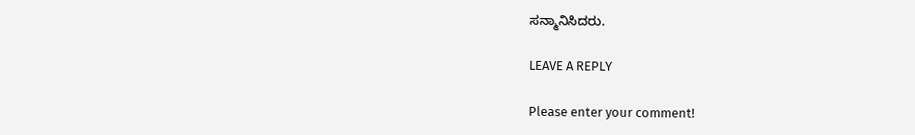ಸನ್ಮಾನಿಸಿದರು.

LEAVE A REPLY

Please enter your comment!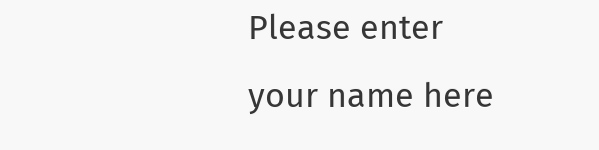Please enter your name here